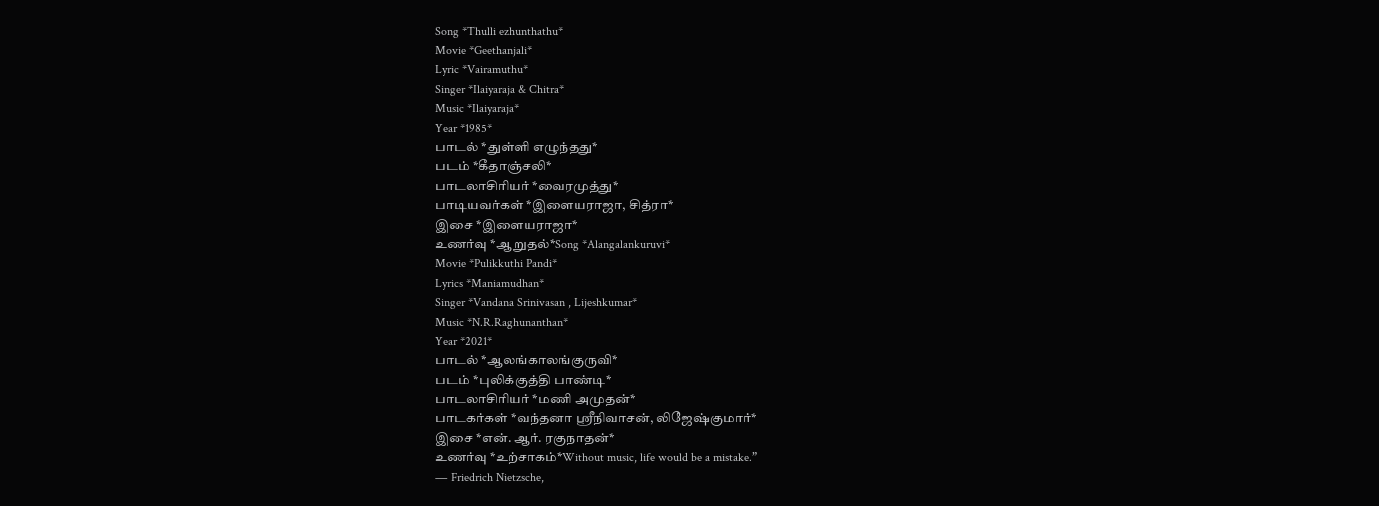Song *Thulli ezhunthathu*
Movie *Geethanjali*
Lyric *Vairamuthu*
Singer *Ilaiyaraja & Chitra*
Music *Ilaiyaraja*
Year *1985*
பாடல் *துள்ளி எழுந்தது*
படம் *கீதாஞ்சலி*
பாடலாசிரியர் *வைரமுத்து*
பாடியவர்கள் *இளையராஜா, சித்ரா*
இசை *இளையராஜா*
உணர்வு *ஆறுதல்*Song *Alangalankuruvi*
Movie *Pulikkuthi Pandi*
Lyrics *Maniamudhan*
Singer *Vandana Srinivasan , Lijeshkumar*
Music *N.R.Raghunanthan*
Year *2021*
பாடல் *ஆலங்காலங்குருவி*
படம் *புலிக்குத்தி பாண்டி*
பாடலாசிரியர் *மணி அமுதன்*
பாடகர்கள் *வந்தனா ஸ்ரீநிவாசன், லிஜேஷ்குமார்*
இசை *என். ஆர். ரகுநாதன்*
உணர்வு *உற்சாகம்*Without music, life would be a mistake.”
― Friedrich Nietzsche,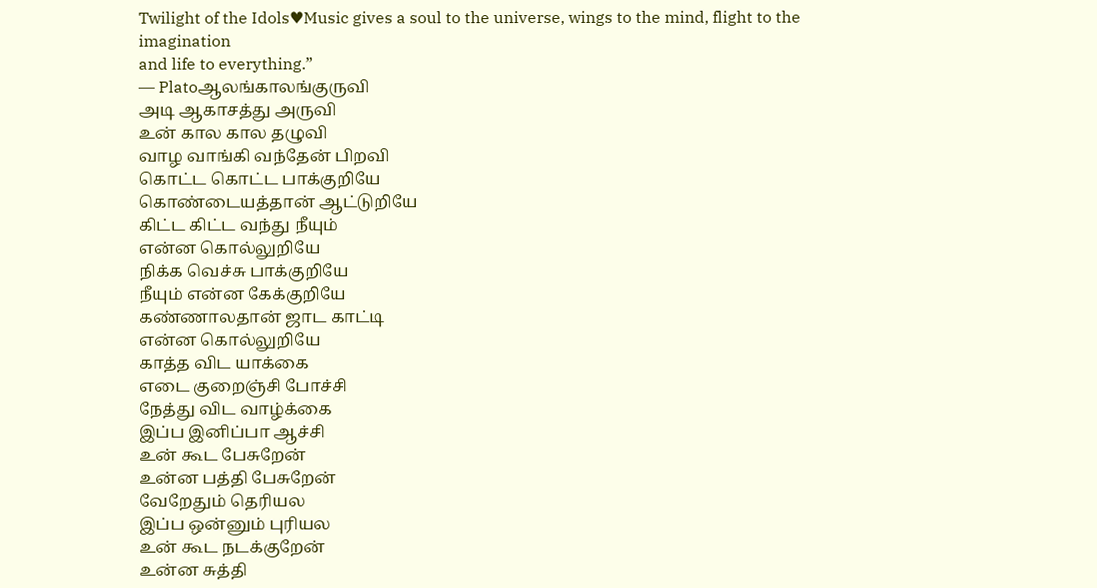Twilight of the Idols♥Music gives a soul to the universe, wings to the mind, flight to the imagination
and life to everything.”
― Platoஆலங்காலங்குருவி
அடி ஆகாசத்து அருவி
உன் கால கால தழுவி
வாழ வாங்கி வந்தேன் பிறவி
கொட்ட கொட்ட பாக்குறியே
கொண்டையத்தான் ஆட்டுறியே
கிட்ட கிட்ட வந்து நீயும்
என்ன கொல்லுறியே
நிக்க வெச்சு பாக்குறியே
நீயும் என்ன கேக்குறியே
கண்ணாலதான் ஜாட காட்டி
என்ன கொல்லுறியே
காத்த விட யாக்கை
எடை குறைஞ்சி போச்சி
நேத்து விட வாழ்க்கை
இப்ப இனிப்பா ஆச்சி
உன் கூட பேசுறேன்
உன்ன பத்தி பேசுறேன்
வேறேதும் தெரியல
இப்ப ஒன்னும் புரியல
உன் கூட நடக்குறேன்
உன்ன சுத்தி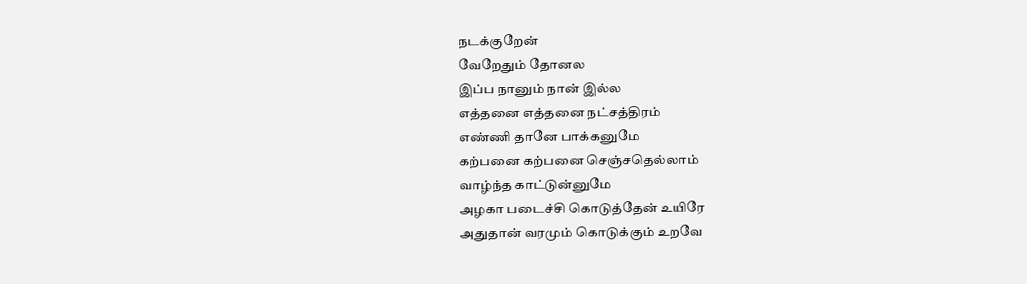நடக்குறேன்
வேறேதும் தோனல
இப்ப நானும் நான் இல்ல
எத்தனை எத்தனை நட்சத்திரம்
எண்ணி தானே பாக்கனுமே
கற்பனை கற்பனை செஞ்சதெல்லாம்
வாழ்ந்த காட்டுன்னுமே
அழகா படைச்சி கொடுத்தேன் உயிரே
அதுதான் வரமும் கொடுக்கும் உறவே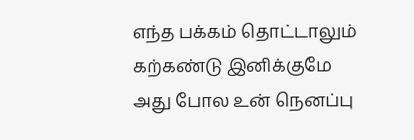எந்த பக்கம் தொட்டாலும்
கற்கண்டு இனிக்குமே
அது போல உன் நெனப்பு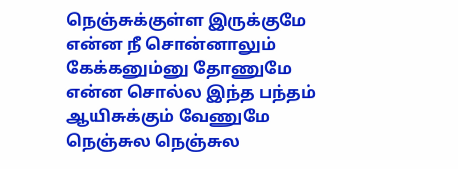நெஞ்சுக்குள்ள இருக்குமே
என்ன நீ சொன்னாலும்
கேக்கனும்னு தோணுமே
என்ன சொல்ல இந்த பந்தம்
ஆயிசுக்கும் வேணுமே
நெஞ்சுல நெஞ்சுல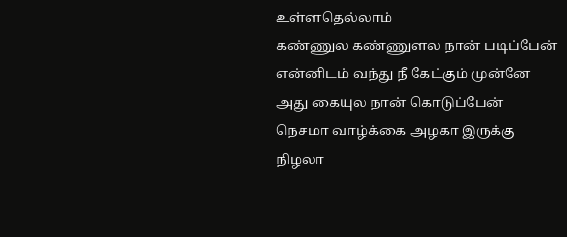உள்ளதெல்லாம்
கண்ணுல கண்ணுளல நான் படிப்பேன்
என்னிடம் வந்து நீ கேட்கும் முன்னே
அது கையுல நான் கொடுப்பேன்
நெசமா வாழ்க்கை அழகா இருக்கு
நிழலா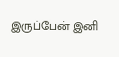இருப்பேன் இனி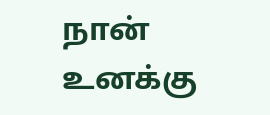நான் உனக்கு